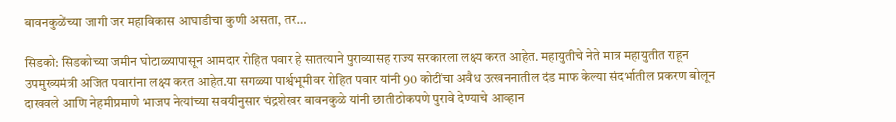बावनकुळेंच्या जागी जर महाविकास आघाडीचा कुणी असता, तर…

सिडको: सिडकोच्या जमीन घोटाळ्यापासून आमदार रोहित पवार हे सातत्याने पुराव्यासह राज्य सरकारला लक्ष्य करत आहेत. महायुतीचे नेते मात्र महायुतीत राहून उपमुख्यमंत्री अजित पवारांना लक्ष्य करत आहेत.या सगळ्या पार्श्वभूमीवर रोहित पवार यांनी 90 कोटींचा अवैध उत्खननातील दंड माफ केल्या संदर्भातील प्रकरण बोलून दाखवले आणि नेहमीप्रमाणे भाजप नेत्यांच्या सवयीनुसार चंद्रशेखर बावनकुळे यांनी छातीठोकपणे पुरावे देण्याचे आव्हान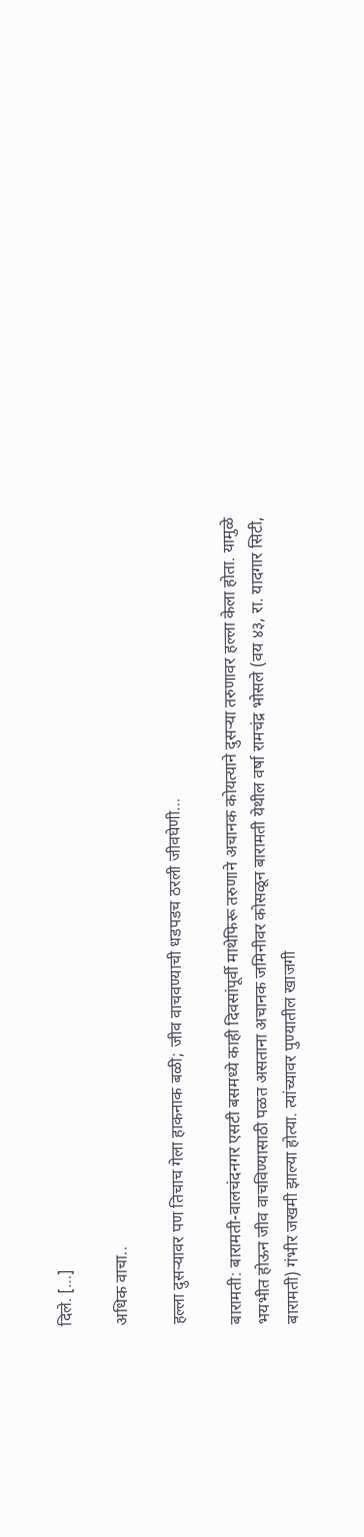दिले. […]

अधिक वाचा..

हल्ला दुसऱ्यावर पण तिचाच गेला हाकनाक बळी; जीव वाचवण्याची धडपडच ठरली जीवघेणी…

बारामती: बारामती-वालचंदनगर एसटी बसमध्ये काही दिवसांपूर्वी माथेफिरू तरुणाने अचानक कोयत्याने दुसऱ्या तरुणावर हल्ला केला होता. यामुळे भयभीत होऊन जीव वाचविण्यासाठी पळत असताना अचानक जमिनीवर कोसळून बारामती येथील वर्षा रामचंद्र भोसले (वय ४३, रा. यादगार सिटी, बारामती) गंभीर जखमी झाल्या होत्या. त्यांच्यावर पुण्यातील खाजगी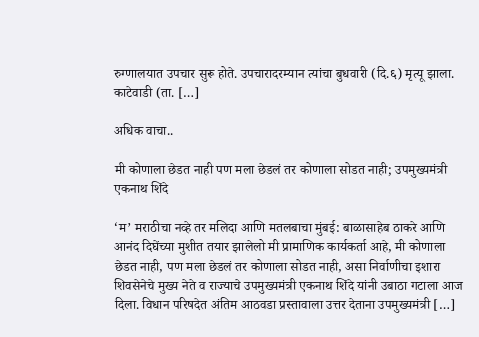रुग्णालयात उपचार सुरू होते. उपचारादरम्यान त्यांचा बुधवारी (दि.६) मृत्यू झाला. काटेवाडी (ता. […]

अधिक वाचा..

मी कोणाला छेडत नाही पण मला छेडलं तर कोणाला सोडत नाही; उपमुख्यमंत्री एकनाथ शिंदे

‘म’ मराठीचा नव्हे तर मलिदा आणि मतलबाचा मुंबई: बाळासाहेब ठाकरे आणि आनंद दिघेंच्या मुशीत तयार झालेलो मी प्रामाणिक कार्यकर्ता आहे, मी कोणाला छेडत नाही, पण मला छेडलं तर कोणाला सोडत नाही, असा निर्वाणीचा इशारा शिवसेनेचे मुख्य नेते व राज्याचे उपमुख्यमंत्री एकनाथ शिंदे यांनी उबाठा गटाला आज दिला. विधान परिषदेत अंतिम आठवडा प्रस्तावाला उत्तर देताना उपमुख्यमंत्री […]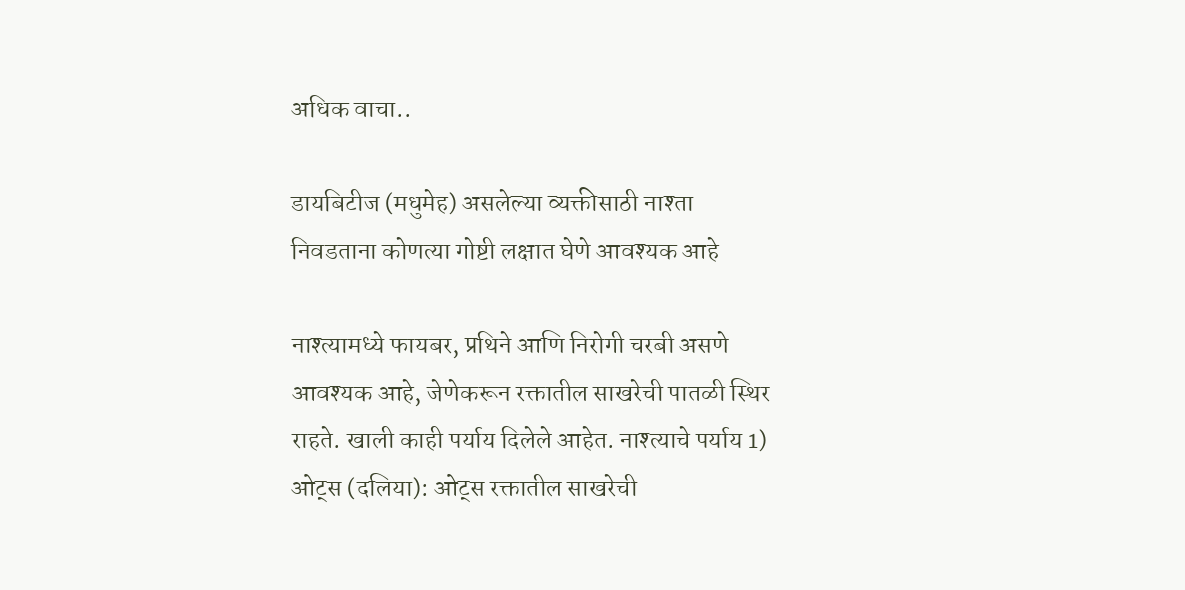अधिक वाचा..

डायबिटीज (मधुमेह) असलेल्या व्यक्तीसाठी नाश्ता निवडताना कोणत्या गोष्टी लक्षात घेणे आवश्यक आहे

नाश्त्यामध्ये फायबर, प्रथिने आणि निरोगी चरबी असणे आवश्यक आहे, जेणेकरून रक्तातील साखरेची पातळी स्थिर राहते. खाली काही पर्याय दिलेले आहेत. नाश्त्याचे पर्याय 1) ओट्स (दलिया): ओट्स रक्तातील साखरेची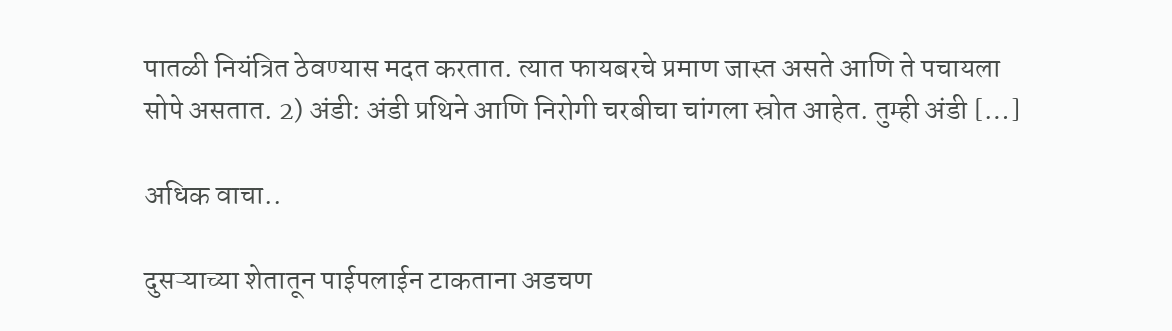पातळी नियंत्रित ठेवण्यास मदत करतात. त्यात फायबरचे प्रमाण जास्त असते आणि ते पचायला सोपे असतात. 2) अंडी: अंडी प्रथिने आणि निरोगी चरबीचा चांगला स्रोत आहेत. तुम्ही अंडी […]

अधिक वाचा..

दुसऱ्याच्या शेतातून पाईपलाईन टाकताना अडचण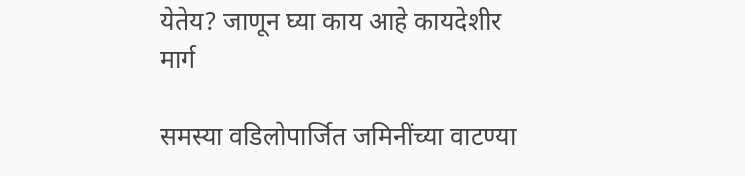येतेय? जाणून घ्या काय आहे कायदेशीर मार्ग

समस्या वडिलोपार्जित जमिनींच्या वाटण्या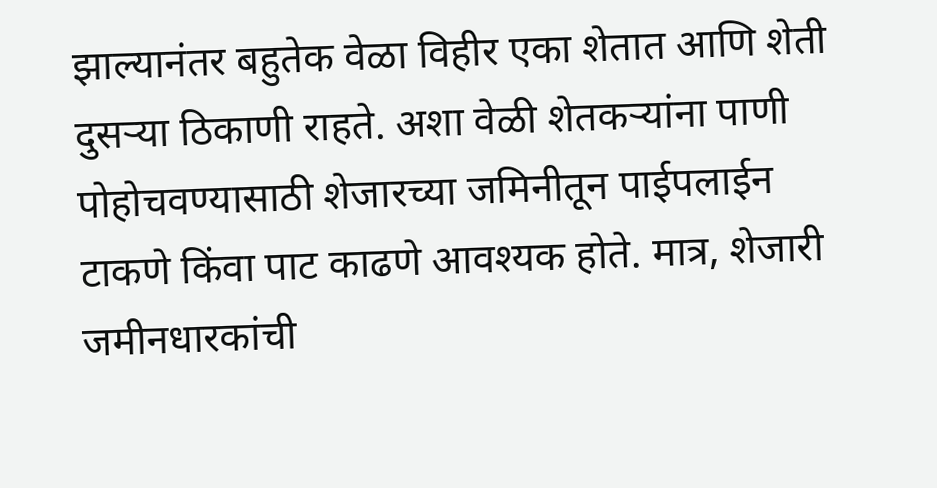झाल्यानंतर बहुतेक वेळा विहीर एका शेतात आणि शेती दुसऱ्या ठिकाणी राहते. अशा वेळी शेतकऱ्यांना पाणी पोहोचवण्यासाठी शेजारच्या जमिनीतून पाईपलाईन टाकणे किंवा पाट काढणे आवश्यक होते. मात्र, शेजारी जमीनधारकांची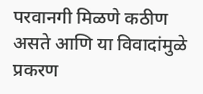परवानगी मिळणे कठीण असते आणि या विवादांमुळे प्रकरण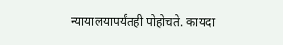न्यायालयापर्यंतही पोहोचते. कायदा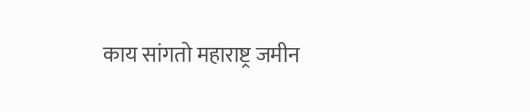काय सांगतो महाराष्ट्र जमीन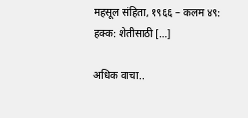महसूल संहिता, १९६६ – कलम ४९: हक्क: शेतीसाठी […]

अधिक वाचा..